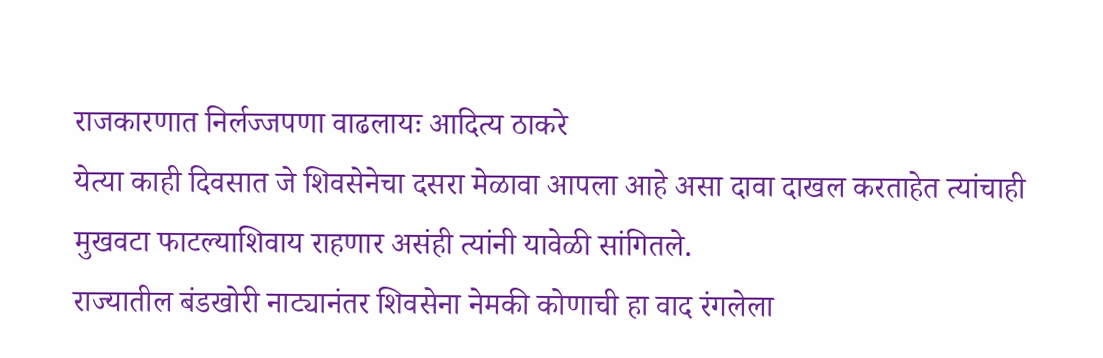राजकारणात निर्लज्जपणा वाढलायः आदित्य ठाकरे
येत्या काही दिवसात जे शिवसेनेचा दसरा मेळावा आपला आहे असा दावा दाखल करताहेत त्यांचाही मुखवटा फाटल्याशिवाय राहणार असंही त्यांनी यावेळी सांगितले.
राज्यातील बंडखोरी नाट्यानंतर शिवसेना नेमकी कोणाची हा वाद रंगलेला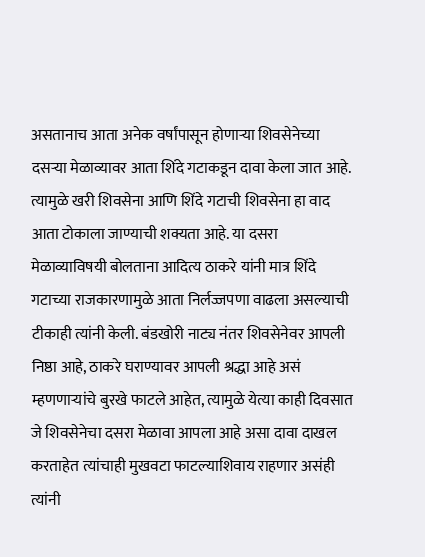असतानाच आता अनेक वर्षांपासून होणाऱ्या शिवसेनेच्या दसऱ्या मेळाव्यावर आता शिंदे गटाकडून दावा केला जात आहे. त्यामुळे खरी शिवसेना आणि शिंदे गटाची शिवसेना हा वाद आता टोकाला जाण्याची शक्यता आहे. या दसरा मेळाव्याविषयी बोलताना आदित्य ठाकरे यांनी मात्र शिंदे गटाच्या राजकारणामुळे आता निर्लज्जपणा वाढला असल्याची टीकाही त्यांनी केली. बंडखोरी नाट्य नंतर शिवसेनेवर आपली निष्ठा आहे, ठाकरे घराण्यावर आपली श्रद्धा आहे असं म्हणणाऱ्यांचे बुरखे फाटले आहेत, त्यामुळे येत्या काही दिवसात जे शिवसेनेचा दसरा मेळावा आपला आहे असा दावा दाखल करताहेत त्यांचाही मुखवटा फाटल्याशिवाय राहणार असंही त्यांनी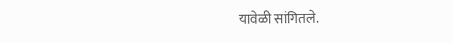यावेळी सांगितले.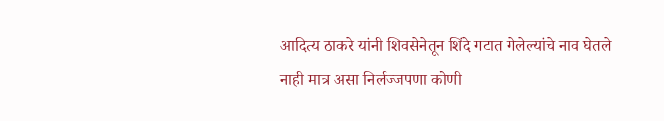आदित्य ठाकरे यांनी शिवसेनेतून शिंदे गटात गेलेल्यांचे नाव घेतले नाही मात्र असा निर्लज्जपणा कोणी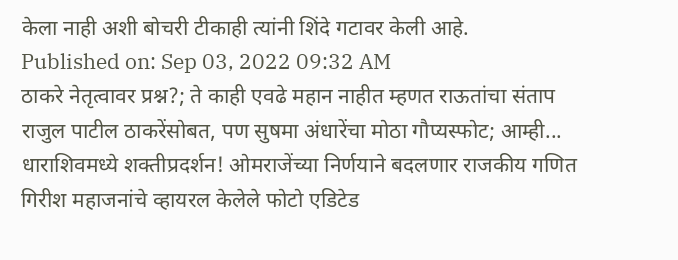केला नाही अशी बोचरी टीकाही त्यांनी शिंदे गटावर केली आहे.
Published on: Sep 03, 2022 09:32 AM
ठाकरे नेतृत्वावर प्रश्न?; ते काही एवढे महान नाहीत म्हणत राऊतांचा संताप
राजुल पाटील ठाकरेंसोबत, पण सुषमा अंधारेंचा मोठा गौप्यस्फोट; आम्ही...
धाराशिवमध्ये शक्तीप्रदर्शन! ओमराजेंच्या निर्णयाने बदलणार राजकीय गणित
गिरीश महाजनांचे व्हायरल केलेले फोटो एडिटेड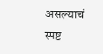असल्याचं स्पष्ट